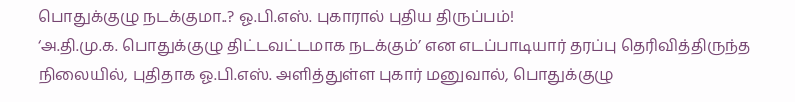பொதுக்குழு நடக்குமா..? ஓ.பி.எஸ். புகாரால் புதிய திருப்பம்!
‘அ.தி.மு.க. பொதுக்குழு திட்டவட்டமாக நடக்கும்’ என எடப்பாடியார் தரப்பு தெரிவித்திருந்த நிலையில், புதிதாக ஓ.பி.எஸ். அளித்துள்ள புகார் மனுவால், பொதுக்குழு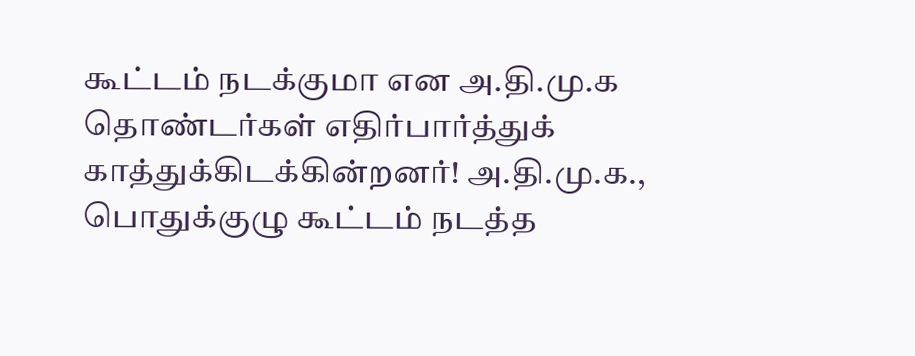கூட்டம் நடக்குமா என அ.தி.மு.க தொண்டர்கள் எதிர்பார்த்துக் காத்துக்கிடக்கின்றனர்! அ.தி.மு.க., பொதுக்குழு கூட்டம் நடத்த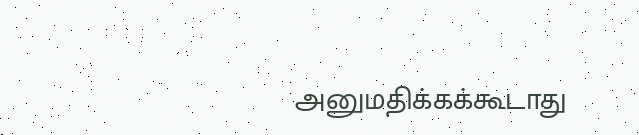அனுமதிக்கக்கூடாது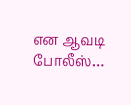என ஆவடி போலீஸ்…